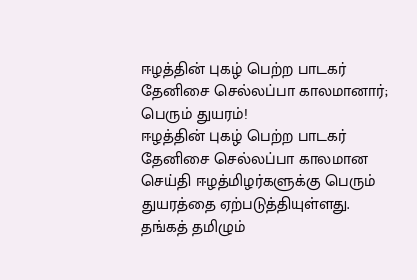ஈழத்தின் புகழ் பெற்ற பாடகர் தேனிசை செல்லப்பா காலமானார்; பெரும் துயரம்!
ஈழத்தின் புகழ் பெற்ற பாடகர் தேனிசை செல்லப்பா காலமான செய்தி ஈழத்மிழர்களுக்கு பெரும் துயரத்தை ஏற்படுத்தியுள்ளது.
தங்கத் தமிழும்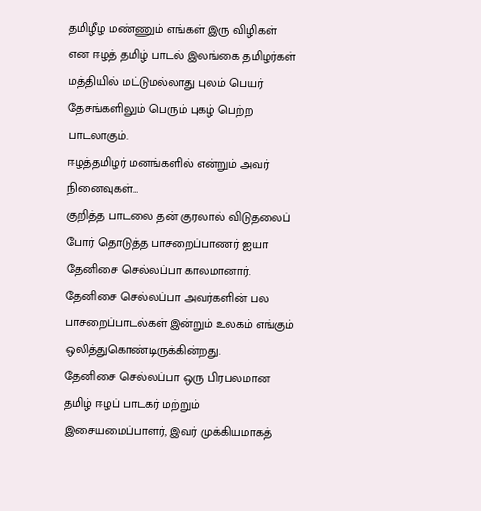தமிழீழ மண்ணும் எங்கள் இரு விழிகள் என ஈழத் தமிழ் பாடல் இலங்கை தமிழர்கள் மத்தியில் மட்டுமல்லாது புலம் பெயர் தேசங்களிலும் பெரும் புகழ் பெற்ற பாடலாகும்.
ஈழத்தமிழர் மனங்களில் என்றும் அவர் நினைவுகள்…
குறித்த பாடலை தன் குரலால் விடுதலைப் போர் தொடுத்த பாசறைப்பாணர் ஐயா தேனிசை செல்லப்பா காலமானார். தேனிசை செல்லப்பா அவர்களின் பல பாசறைப்பாடல்கள் இன்றும் உலகம் எங்கும் ஒலித்துகொண்டிருக்கின்றது.
தேனிசை செல்லப்பா ஒரு பிரபலமான தமிழ் ஈழப் பாடகர் மற்றும் இசையமைப்பாளர், இவர் முக்கியமாகத்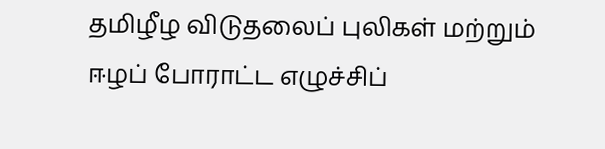தமிழீழ விடுதலைப் புலிகள் மற்றும் ஈழப் போராட்ட எழுச்சிப்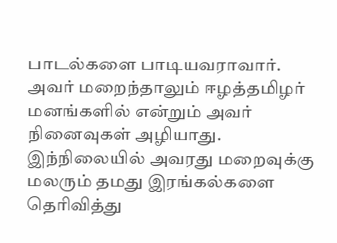பாடல்களை பாடியவராவார்.
அவர் மறைந்தாலும் ஈழத்தமிழர் மனங்களில் என்றும் அவர் நினைவுகள் அழியாது. இந்நிலையில் அவரது மறைவுக்கு மலரும் தமது இரங்கல்களை தெரிவித்து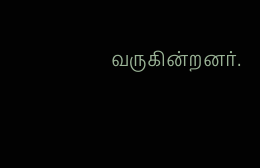வருகின்றனர்.